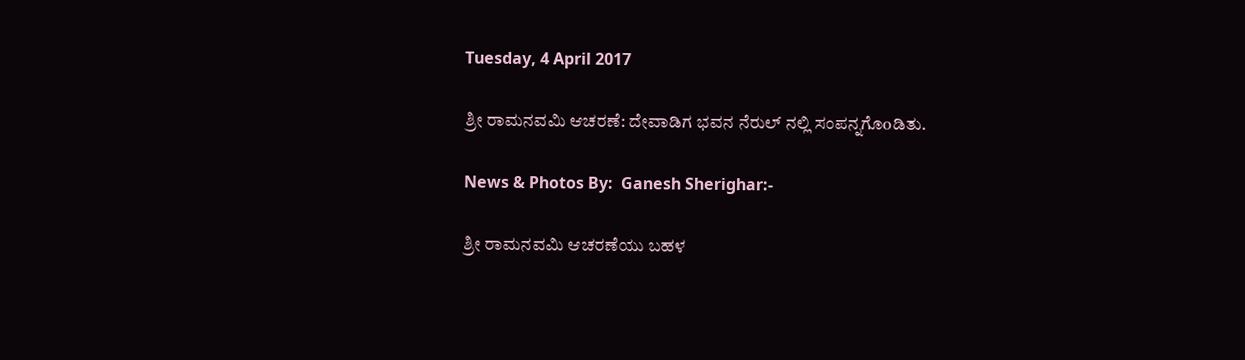Tuesday, 4 April 2017

ಶ್ರೀ ರಾಮನವಮಿ ಆಚರಣೆ: ದೇವಾಡಿಗ ಭವನ ನೆರುಲ್ ನಲ್ಲಿ ಸಂಪನ್ನಗೊoಡಿತು.

News & Photos By:  Ganesh Sherighar:-

ಶ್ರೀ ರಾಮನವಮಿ ಆಚರಣೆಯು ಬಹಳ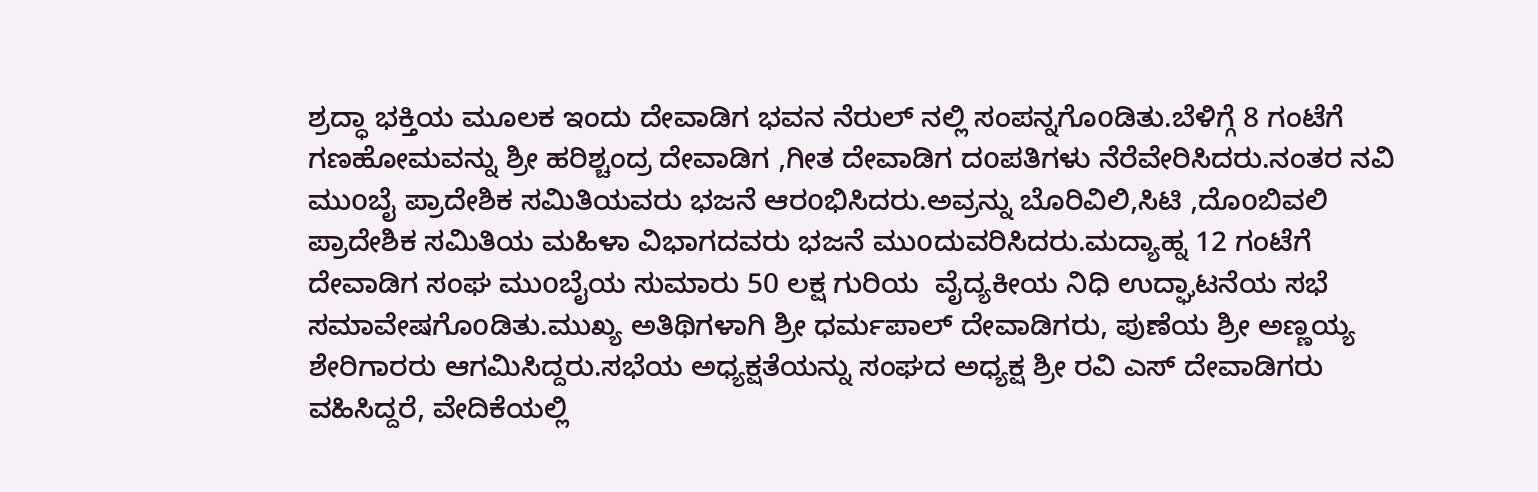ಶ್ರದ್ಧಾ ಭಕ್ತಿಯ ಮೂಲಕ ಇಂದು ದೇವಾಡಿಗ ಭವನ ನೆರುಲ್ ನಲ್ಲಿ ಸಂಪನ್ನಗೊoಡಿತು.ಬೆಳಿಗ್ಗೆ 8 ಗಂಟೆಗೆ ಗಣಹೋಮವನ್ನು ಶ್ರೀ ಹರಿಶ್ಚಂದ್ರ ದೇವಾಡಿಗ ,ಗೀತ ದೇವಾಡಿಗ ದoಪತಿಗಳು ನೆರೆವೇರಿಸಿದರು.ನಂತರ ನವಿ ಮುoಬೈ ಪ್ರಾದೇಶಿಕ ಸಮಿತಿಯವರು ಭಜನೆ ಆರoಭಿಸಿದರು.ಅವ್ರನ್ನು ಬೊರಿವಿಲಿ,ಸಿಟಿ ,ದೊoಬಿವಲಿ ಪ್ರಾದೇಶಿಕ ಸಮಿತಿಯ ಮಹಿಳಾ ವಿಭಾಗದವರು ಭಜನೆ ಮುoದುವರಿಸಿದರು.ಮದ್ಯಾಹ್ನ 12 ಗಂಟೆಗೆ  ದೇವಾಡಿಗ ಸಂಘ ಮುoಬೈಯ ಸುಮಾರು 50 ಲಕ್ಷ ಗುರಿಯ  ವೈದ್ಯಕೀಯ ನಿಧಿ ಉದ್ಘಾಟನೆಯ ಸಭೆ ಸಮಾವೇಷಗೊoಡಿತು.ಮುಖ್ಯ ಅತಿಥಿಗಳಾಗಿ ಶ್ರೀ ಧರ್ಮಪಾಲ್ ದೇವಾಡಿಗರು, ಪುಣೆಯ ಶ್ರೀ ಅಣ್ಣಯ್ಯ ಶೇರಿಗಾರರು ಆಗಮಿಸಿದ್ದರು.ಸಭೆಯ ಅಧ್ಯಕ್ಷತೆಯನ್ನು ಸಂಘದ ಅಧ್ಯಕ್ಷ ಶ್ರೀ ರವಿ ಎಸ್ ದೇವಾಡಿಗರು ವಹಿಸಿದ್ದರೆ, ವೇದಿಕೆಯಲ್ಲಿ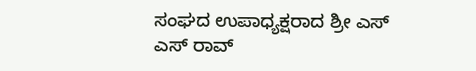ಸಂಘದ ಉಪಾಧ್ಯಕ್ಷರಾದ ಶ್ರೀ ಎಸ್ ಎಸ್ ರಾವ್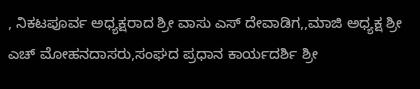, ನಿಕಟಪೂರ್ವ ಅಧ್ಯಕ್ಷರಾದ ಶ್ರೀ ವಾಸು ಎಸ್ ದೇವಾಡಿಗ,,ಮಾಜಿ ಅಧ್ಯಕ್ಷ ಶ್ರೀ ಎಚ್ ಮೋಹನದಾಸರು,ಸಂಘದ ಪ್ರಧಾನ ಕಾರ್ಯದರ್ಶಿ ಶ್ರೀ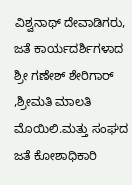ವಿಶ್ವನಾಥ್ ದೇವಾಡಿಗರು, ಜತೆ ಕಾರ್ಯದರ್ಶಿಗಳಾದ ಶ್ರೀ ಗಣೇಶ್ ಶೇರಿಗಾರ್ ,ಶ್ರೀಮತಿ ಮಾಲತಿ ಮೊಯಿಲಿ.ಮತ್ತು ಸಂಘದ ಜತೆ ಕೋಶಾಧಿಕಾರಿ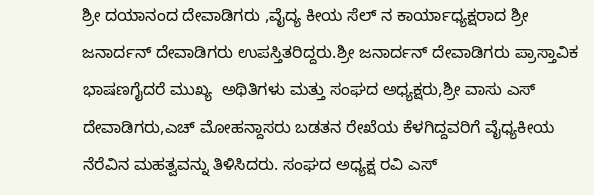ಶ್ರೀ ದಯಾನಂದ ದೇವಾಡಿಗರು ,ವೈದ್ಯ ಕೀಯ ಸೆಲ್ ನ ಕಾರ್ಯಾಧ್ಯಕ್ಷರಾದ ಶ್ರೀ ಜನಾರ್ದನ್ ದೇವಾಡಿಗರು ಉಪಸ್ತಿತರಿದ್ದರು.ಶ್ರೀ ಜನಾರ್ದನ್ ದೇವಾಡಿಗರು ಪ್ರಾಸ್ತಾವಿಕ ಭಾಷಣಗೈದರೆ ಮುಖ್ಯ  ಅಥಿತಿಗಳು ಮತ್ತು ಸಂಘದ ಅಧ್ಯಕ್ಷರು,ಶ್ರೀ ವಾಸು ಎಸ್ ದೇವಾಡಿಗರು,ಎಚ್ ಮೋಹನ್ದಾಸರು ಬಡತನ ರೇಖೆಯ ಕೆಳಗಿದ್ದವರಿಗೆ ವೈಧ್ಯಕೀಯ ನೆರೆವಿನ ಮಹತ್ವವನ್ನು ತಿಳಿಸಿದರು. ಸಂಘದ ಅಧ್ಯಕ್ಷ ರವಿ ಎಸ್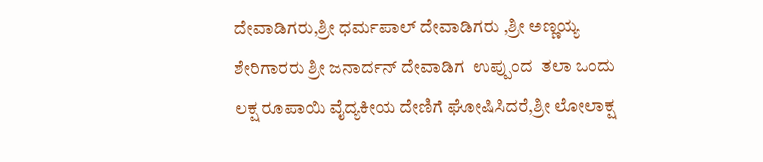ದೇವಾಡಿಗರು,ಶ್ರೀ ಧರ್ಮಪಾಲ್ ದೇವಾಡಿಗರು ,ಶ್ರೀ ಅಣ್ಣಯ್ಯ ಶೇರಿಗಾರರು ಶ್ರೀ ಜನಾರ್ದನ್ ದೇವಾಡಿಗ  ಉಪ್ಪುಂದ  ತಲಾ ಒಂದು ಲಕ್ಷ ರೂಪಾಯಿ ವೈದ್ಯಕೀಯ ದೇಣಿಗೆ ಘೋಷಿಸಿದರೆ,ಶ್ರೀ ಲೋಲಾಕ್ಷ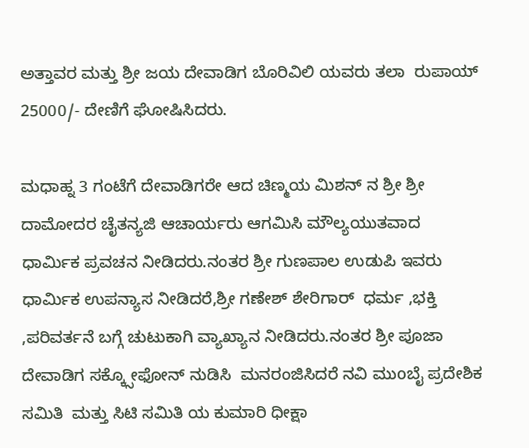ಅತ್ತಾವರ ಮತ್ತು ಶ್ರೀ ಜಯ ದೇವಾಡಿಗ ಬೊರಿವಿಲಿ ಯವರು ತಲಾ  ರುಪಾಯ್ 25000/- ದೇಣಿಗೆ ಘೋಷಿಸಿದರು.

ಮಧಾಹ್ನ 3 ಗಂಟೆಗೆ ದೇವಾಡಿಗರೇ ಆದ ಚಿಣ್ಮಯ ಮಿಶನ್ ನ ಶ್ರೀ ಶ್ರೀ ದಾಮೋದರ ಚೈತನ್ಯಜಿ ಆಚಾರ್ಯರು ಆಗಮಿಸಿ ಮೌಲ್ಯಯುತವಾದ ಧಾರ್ಮಿಕ ಪ್ರವಚನ ನೀಡಿದರು.ನಂತರ ಶ್ರೀ ಗುಣಪಾಲ ಉಡುಪಿ ಇವರು ಧಾರ್ಮಿಕ ಉಪನ್ಯಾಸ ನೀಡಿದರೆ,ಶ್ರೀ ಗಣೇಶ್ ಶೇರಿಗಾರ್  ಧರ್ಮ ,ಭಕ್ತಿ ,ಪರಿವರ್ತನೆ ಬಗ್ಗೆ ಚುಟುಕಾಗಿ ವ್ಯಾಖ್ಯಾನ ನೀಡಿದರು.ನಂತರ ಶ್ರೀ ಪೂಜಾ ದೇವಾಡಿಗ ಸಕ್ಕ್ಸೋಫೋನ್ ನುಡಿಸಿ  ಮನರಂಜಿಸಿದರೆ ನವಿ ಮುoಬೈ ಪ್ರದೇಶಿಕ ಸಮಿತಿ  ಮತ್ತು ಸಿಟಿ ಸಮಿತಿ ಯ ಕುಮಾರಿ ಧೀಕ್ಷಾ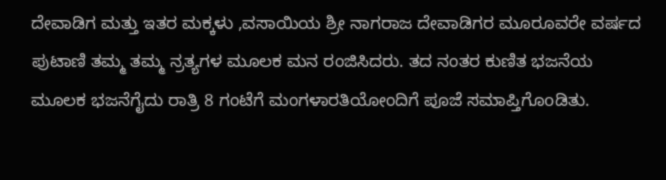ದೇವಾಡಿಗ ಮತ್ತು ಇತರ ಮಕ್ಕಳು ,ವಸಾಯಿಯ ಶ್ರೀ ನಾಗರಾಜ ದೇವಾಡಿಗರ ಮೂರೂವರೇ ವರ್ಷದ ಪುಟಾಣಿ ತಮ್ಮ ತಮ್ಮ ನ್ರತ್ಯಗಳ ಮೂಲಕ ಮನ ರಂಜಿಸಿದರು. ತದ ನಂತರ ಕುಣಿತ ಭಜನೆಯ ಮೂಲಕ ಭಜನೆಗೈದು ರಾತ್ರಿ 8 ಗಂಟೆಗೆ ಮಂಗಳಾರತಿಯೋಂದಿಗೆ ಪೂಜೆ ಸಮಾಪ್ತಿಗೊoಡಿತು.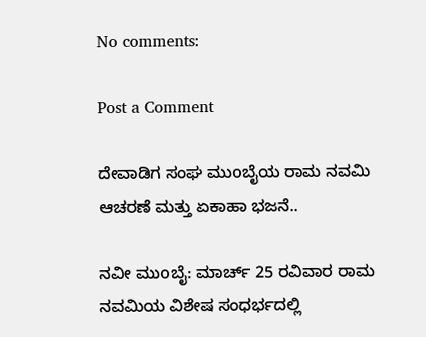No comments:

Post a Comment

ದೇವಾಡಿಗ ಸಂಘ ಮುoಬೈಯ ರಾಮ ನವಮಿ ಆಚರಣೆ ಮತ್ತು ಏಕಾಹಾ ಭಜನೆ..

ನವೀ ಮುoಬೈ: ಮಾರ್ಚ್ 25 ರವಿವಾರ ರಾಮ ನವಮಿಯ ವಿಶೇಷ ಸಂಧರ್ಭದಲ್ಲಿ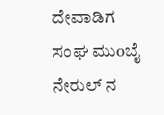ದೇವಾಡಿಗ ಸಂಘ ಮುoಬೈ ನೇರುಲ್ ನ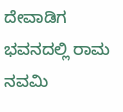ದೇವಾಡಿಗ ಭವನದಲ್ಲಿ ರಾಮ ನವಮಿ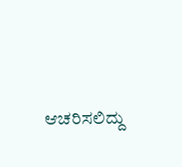ಆಚರಿಸಲಿದ್ದು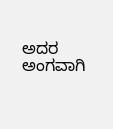ಅದರ ಅಂಗವಾಗಿ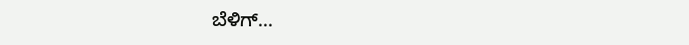ಬೆಳಿಗ್...